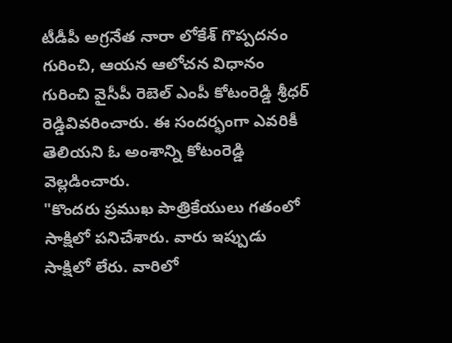టీడీపీ అగ్రనేత నారా లోకేశ్ గొప్పదనం గురించి, ఆయన ఆలోచన విధానం గురించి వైసీపీ రెబెల్ ఎంపీ కోటంరెడ్డి శ్రీధర్ రెడ్డివివరించారు. ఈ సందర్భంగా ఎవరికీ తెలియని ఓ అంశాన్ని కోటంరెడ్డి వెల్లడించారు.
"కొందరు ప్రముఖ పాత్రికేయులు గతంలో సాక్షిలో పనిచేశారు. వారు ఇప్పుడు సాక్షిలో లేరు. వారిలో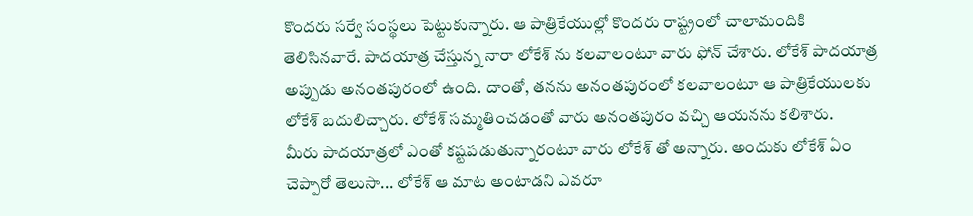కొందరు సర్వే సంస్థలు పెట్టుకున్నారు. ఆ పాత్రికేయుల్లో కొందరు రాష్ట్రంలో చాలామందికి తెలిసినవారే. పాదయాత్ర చేస్తున్న నారా లోకేశ్ ను కలవాలంటూ వారు ఫోన్ చేశారు. లోకేశ్ పాదయాత్ర అప్పుడు అనంతపురంలో ఉంది. దాంతో, తనను అనంతపురంలో కలవాలంటూ ఆ పాత్రికేయులకు లోకేశ్ బదులిచ్చారు. లోకేశ్ సమ్మతించడంతో వారు అనంతపురం వచ్చి ఆయనను కలిశారు.
మీరు పాదయాత్రలో ఎంతో కష్టపడుతున్నారంటూ వారు లోకేశ్ తో అన్నారు. అందుకు లోకేశ్ ఏం చెప్పారో తెలుసా... లోకేశ్ ఆ మాట అంటాడని ఎవరూ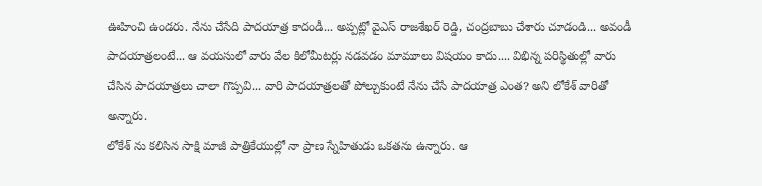ఊహించి ఉండరు. నేను చేసేది పాదయాత్ర కాదండీ... అప్పట్లో వైఎస్ రాజశేఖర్ రెడ్డి, చంద్రబాబు చేశారు చూడండి... అవండీ పాదయాత్రలంటే... ఆ వయసులో వారు వేల కిలోమీటర్లు నడవడం మామూలు విషయం కాదు.... విభిన్న పరిస్థితుల్లో వారు చేసిన పాదయాత్రలు చాలా గొప్పవి... వారి పాదయాత్రలతో పోల్చుకుంటే నేను చేసే పాదయాత్ర ఎంత? అని లోకేశ్ వారితో అన్నారు.
లోకేశ్ ను కలిసిన సాక్షి మాజీ పాత్రికేయుల్లో నా ప్రాణ స్నేహితుడు ఒకతను ఉన్నారు. ఆ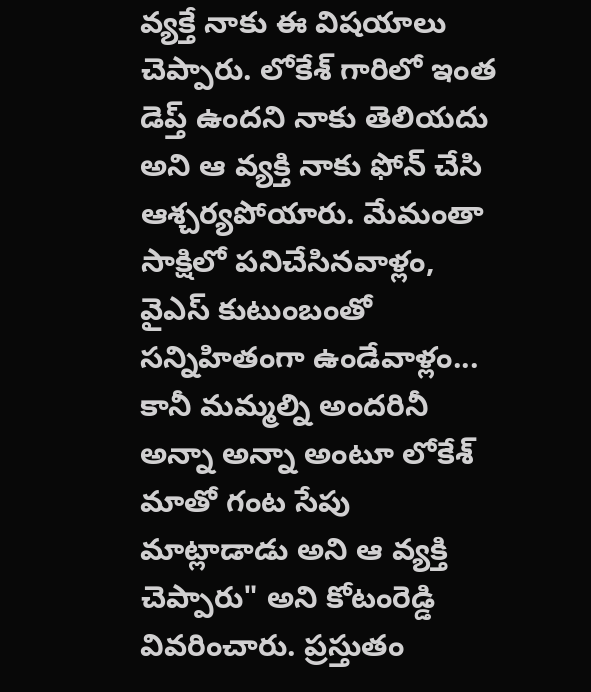వ్యక్తే నాకు ఈ విషయాలు చెప్పారు. లోకేశ్ గారిలో ఇంత డెప్త్ ఉందని నాకు తెలియదు అని ఆ వ్యక్తి నాకు ఫోన్ చేసి ఆశ్చర్యపోయారు. మేమంతా సాక్షిలో పనిచేసినవాళ్లం, వైఎస్ కుటుంబంతో సన్నిహితంగా ఉండేవాళ్లం... కానీ మమ్మల్ని అందరినీ అన్నా అన్నా అంటూ లోకేశ్ మాతో గంట సేపు మాట్లాడాడు అని ఆ వ్యక్తి చెప్పారు" అని కోటంరెడ్డి వివరించారు. ప్రస్తుతం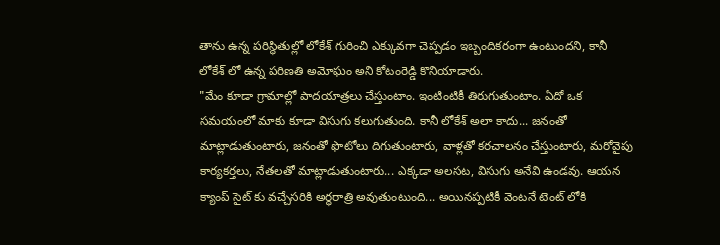తాను ఉన్న పరిస్థితుల్లో లోకేశ్ గురించి ఎక్కువగా చెప్పడం ఇబ్బందికరంగా ఉంటుందని, కానీ లోకేశ్ లో ఉన్న పరిణతి అమోఘం అని కోటంరెడ్డి కొనియాడారు.
"మేం కూడా గ్రామాల్లో పాదయాత్రలు చేస్తుంటాం. ఇంటింటికీ తిరుగుతుంటాం. ఏదో ఒక సమయంలో మాకు కూడా విసుగు కలుగుతుంది. కానీ లోకేశ్ అలా కాదు... జనంతో మాట్లాడుతుంటారు, జనంతో ఫొటోలు దిగుతుంటారు, వాళ్లతో కరచాలనం చేస్తుంటారు, మరోవైపు కార్యకర్తలు, నేతలతో మాట్లాడుతుంటారు... ఎక్కడా అలసట, విసుగు అనేవి ఉండవు. ఆయన క్యాంప్ సైట్ కు వచ్చేసరికి అర్ధరాత్రి అవుతుంటుంది... అయినప్పటికీ వెంటనే టెంట్ లోకి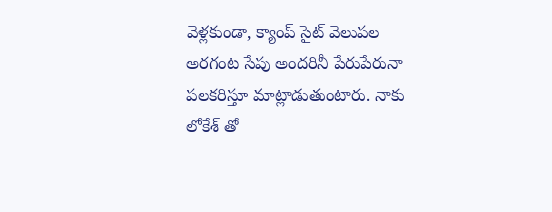వెళ్లకుండా, క్యాంప్ సైట్ వెలుపల అరగంట సేపు అందరినీ పేరుపేరునా పలకరిస్తూ మాట్లాడుతుంటారు. నాకు లోకేశ్ తో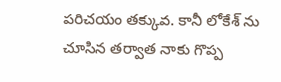పరిచయం తక్కువ. కానీ లోకేశ్ ను చూసిన తర్వాత నాకు గొప్ప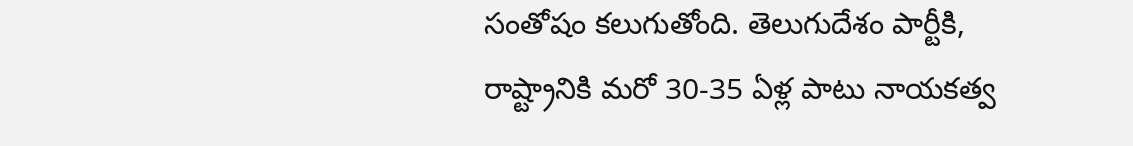సంతోషం కలుగుతోంది. తెలుగుదేశం పార్టీకి, రాష్ట్రానికి మరో 30-35 ఏళ్ల పాటు నాయకత్వ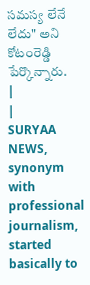సమస్య లేనే లేదు" అని కోటంరెడ్డి పేర్కొన్నారు.
|
|
SURYAA NEWS, synonym with professional journalism, started basically to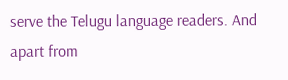serve the Telugu language readers. And apart from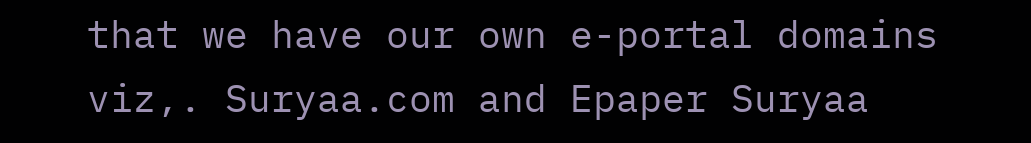that we have our own e-portal domains viz,. Suryaa.com and Epaper Suryaa